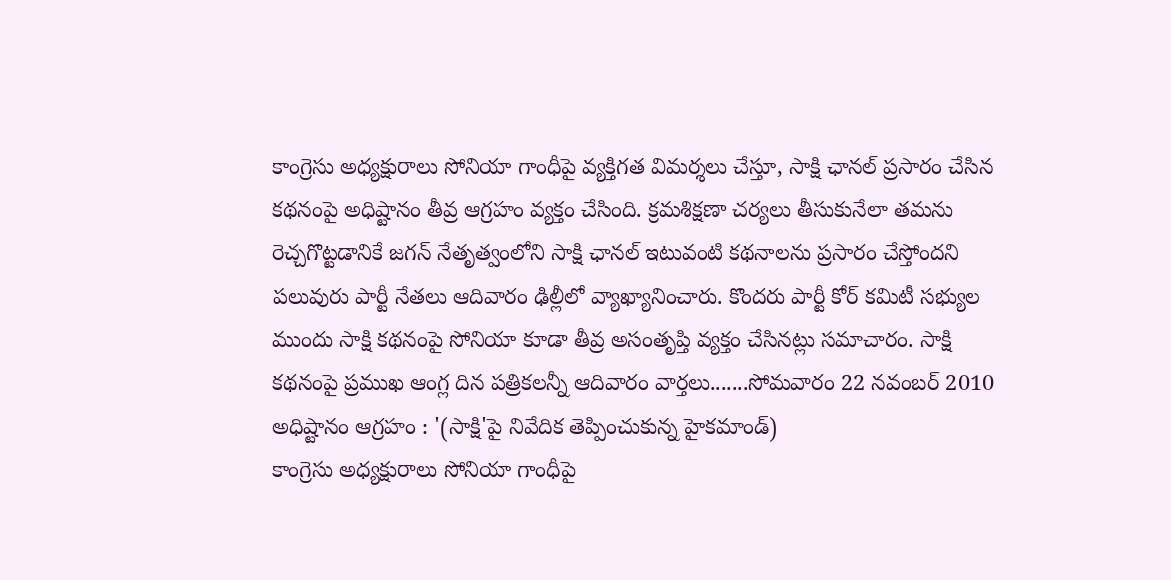కాంగ్రెసు అధ్యక్షురాలు సోనియా గాంధీపై వ్యక్తిగత విమర్శలు చేస్తూ, సాక్షి ఛానల్ ప్రసారం చేసిన కథనంపై అధిష్టానం తీవ్ర ఆగ్రహం వ్యక్తం చేసింది. క్రమశిక్షణా చర్యలు తీసుకునేలా తమను రెచ్చగొట్టడానికే జగన్ నేతృత్వంలోని సాక్షి ఛానల్ ఇటువంటి కథనాలను ప్రసారం చేస్తోందని పలువురు పార్టీ నేతలు ఆదివారం ఢిల్లీలో వ్యాఖ్యానించారు. కొందరు పార్టీ కోర్ కమిటీ సభ్యుల ముందు సాక్షి కథనంపై సోనియా కూడా తీవ్ర అసంతృప్తి వ్యక్తం చేసినట్లు సమాచారం. సాక్షి కథనంపై ప్రముఖ ఆంగ్ల దిన పత్రికలన్నీ ఆదివారం వార్తలు.......సోమవారం 22 నవంబర్ 2010
అధిష్టానం ఆగ్రహం : '(సాక్షి'పై నివేదిక తెప్పించుకున్న హైకమాండ్)
కాంగ్రెసు అధ్యక్షురాలు సోనియా గాంధీపై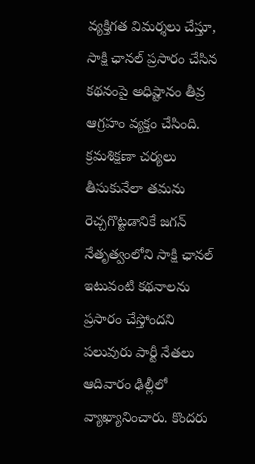వ్యక్తిగత విమర్శలు చేస్తూ, సాక్షి ఛానల్ ప్రసారం చేసిన కథనంపై అధిష్టానం తీవ్ర ఆగ్రహం వ్యక్తం చేసింది. క్రమశిక్షణా చర్యలు తీసుకునేలా తమను రెచ్చగొట్టడానికే జగన్ నేతృత్వంలోని సాక్షి ఛానల్ ఇటువంటి కథనాలను ప్రసారం చేస్తోందని పలువురు పార్టీ నేతలు ఆదివారం ఢిల్లీలో వ్యాఖ్యానించారు. కొందరు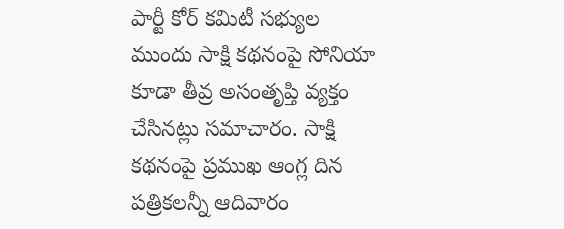పార్టీ కోర్ కమిటీ సభ్యుల ముందు సాక్షి కథనంపై సోనియా కూడా తీవ్ర అసంతృప్తి వ్యక్తం చేసినట్లు సమాచారం. సాక్షి కథనంపై ప్రముఖ ఆంగ్ల దిన పత్రికలన్నీ ఆదివారం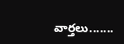వార్తలు.......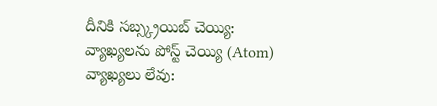దీనికి సబ్స్క్రయిబ్ చెయ్యి:
వ్యాఖ్యలను పోస్ట్ చెయ్యి (Atom)
వ్యాఖ్యలు లేవు: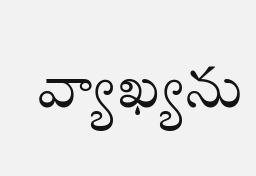వ్యాఖ్యను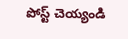పోస్ట్ చెయ్యండి